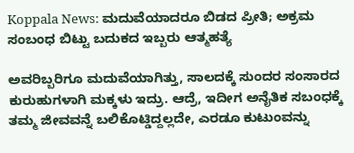Koppala News: ಮದುವೆಯಾದರೂ ಬಿಡದ ಪ್ರೀತಿ; ಅಕ್ರಮ ಸಂಬಂಧ ಬಿಟ್ಟು ಬದುಕದ ಇಬ್ಬರು ಆತ್ಮಹತ್ಯೆ

ಅವರಿಬ್ಬರಿಗೂ ಮದುವೆಯಾಗಿತ್ತು, ಸಾಲದಕ್ಕೆ ಸುಂದರ ಸಂಸಾರದ ಕುರುಹುಗಳಾಗಿ ಮಕ್ಕಳು ಇದ್ರು. ಆದ್ರೆ, ಇದೀಗ ಅನೈತಿಕ ಸಬಂಧಕ್ಕೆ ತಮ್ಮ ಜೀವವನ್ನೆ ಬಲಿಕೊಟ್ಡಿದ್ದಲ್ಲದೇ, ಎರಡೂ ಕುಟುಂವನ್ನು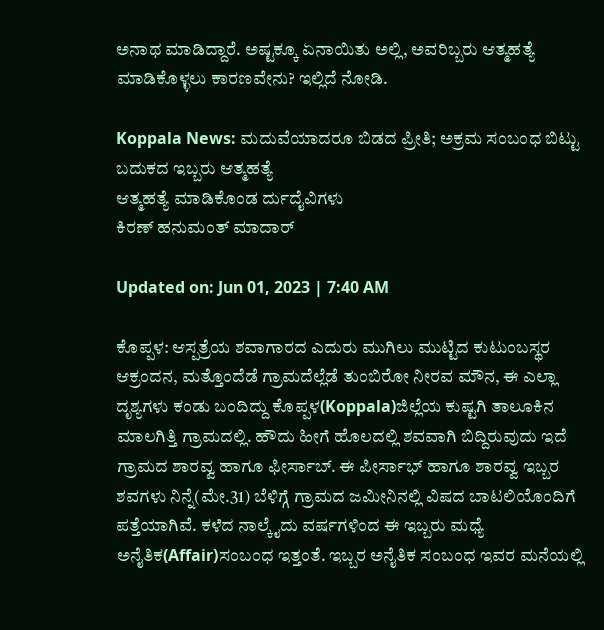ಅನಾಥ ಮಾಡಿದ್ದಾರೆ. ಅಷ್ಟಕ್ಕೂ ಏನಾಯಿತು ಅಲ್ಲಿ, ಅವರಿಬ್ಬರು ಆತ್ಮಹತ್ಯೆ ಮಾಡಿಕೊಳ್ಳಲು ಕಾರಣವೇನು? ಇಲ್ಲಿದೆ ನೋಡಿ.

Koppala News: ಮದುವೆಯಾದರೂ ಬಿಡದ ಪ್ರೀತಿ; ಅಕ್ರಮ ಸಂಬಂಧ ಬಿಟ್ಟು ಬದುಕದ ಇಬ್ಬರು ಆತ್ಮಹತ್ಯೆ
ಆತ್ಮಹತ್ಯೆ ಮಾಡಿಕೊಂಡ ರ್ದುದೈವಿಗಳು
ಕಿರಣ್ ಹನುಮಂತ್ ಮಾದಾರ್

Updated on: Jun 01, 2023 | 7:40 AM

ಕೊಪ್ಪಳ: ಆಸ್ಪತ್ರೆಯ ಶವಾಗಾರದ ಎದುರು ಮುಗಿಲು ಮುಟ್ಟಿದ ಕುಟುಂಬಸ್ಥರ ಆಕ್ರಂದನ, ಮತ್ತೊಂದೆಡೆ ಗ್ರಾಮದೆಲ್ಲೆಡೆ ತುಂಬಿರೋ ನೀರವ ಮೌನ, ಈ ಎಲ್ಲಾ ದೃಶ್ಯಗಳು ಕಂಡು ಬಂದಿದ್ದು ಕೊಪ್ಪಳ(Koppala)ಜಿಲ್ಲೆಯ ಕುಷ್ಟಗಿ ತಾಲೂಕಿನ ಮಾಲಗಿತ್ತಿ ಗ್ರಾಮದಲ್ಲಿ. ಹೌದು ಹೀಗೆ ಹೊಲದಲ್ಲಿ ಶವವಾಗಿ ಬಿದ್ದಿರುವುದು ಇದೆ ಗ್ರಾಮದ ಶಾರವ್ವ ಹಾಗೂ ಫೀರ್ಸಾಬ್. ಈ ಪೀರ್ಸಾಭ್ ಹಾಗೂ ಶಾರವ್ವ ಇಬ್ಬರ ಶವಗಳು ನಿನ್ನೆ(ಮೇ.31) ಬೆಳಿಗ್ಗೆ ಗ್ರಾಮದ ಜಮೀನಿನಲ್ಲಿ ವಿಷದ ಬಾಟಲಿಯೊಂದಿಗೆ ಪತ್ತೆಯಾಗಿವೆ. ಕಳೆದ ನಾಲ್ಕೈದು ವರ್ಷಗಳಿಂದ ಈ ಇಬ್ಬರು ಮಧ್ಯೆ ಅನೈತಿಕ(Affair)ಸಂಬಂಧ ಇತ್ತಂತೆ. ಇಬ್ಬರ ಅನೈತಿಕ ಸಂಬಂಧ ಇವರ ಮನೆಯಲ್ಲಿ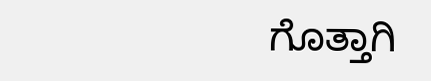ಗೊತ್ತಾಗಿ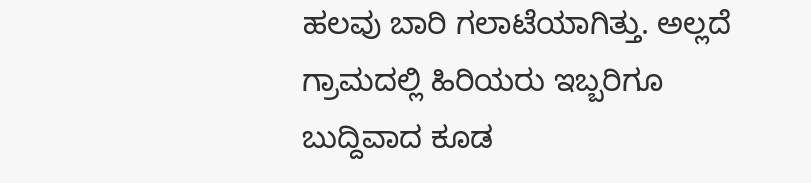ಹಲವು ಬಾರಿ ಗಲಾಟೆಯಾಗಿತ್ತು. ಅಲ್ಲದೆ ಗ್ರಾಮದಲ್ಲಿ ಹಿರಿಯರು ಇಬ್ಬರಿಗೂ ಬುದ್ದಿವಾದ ಕೂಡ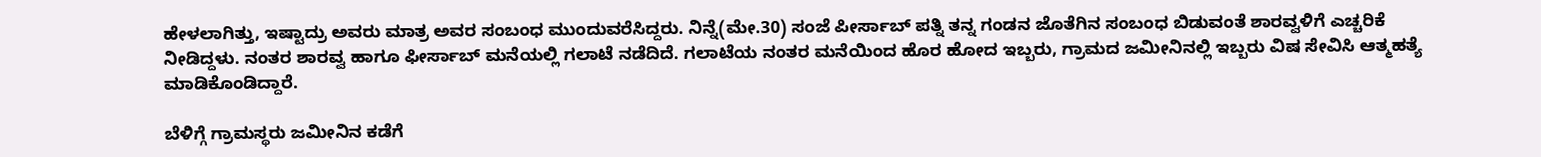ಹೇಳಲಾಗಿತ್ತು, ಇಷ್ಟಾದ್ರು ಅವರು ಮಾತ್ರ ಅವರ ಸಂಬಂಧ ಮುಂದುವರೆಸಿದ್ದರು. ನಿನ್ನೆ(ಮೇ.30) ಸಂಜೆ ಪೀರ್ಸಾಬ್ ಪತ್ನಿ ತನ್ನ ಗಂಡನ ಜೊತೆಗಿನ ಸಂಬಂಧ ಬಿಡುವಂತೆ ಶಾರವ್ವಳಿಗೆ ಎಚ್ಚರಿಕೆ ನೀಡಿದ್ದಳು. ನಂತರ ಶಾರವ್ವ ಹಾಗೂ ಫೀರ್ಸಾಬ್ ಮನೆಯಲ್ಲಿ ಗಲಾಟೆ ನಡೆದಿದೆ. ಗಲಾಟೆಯ ನಂತರ ಮನೆಯಿಂದ ಹೊರ ಹೋದ ಇಬ್ಬರು, ಗ್ರಾಮದ ಜಮೀನಿನಲ್ಲಿ ಇಬ್ಬರು ವಿಷ ಸೇವಿಸಿ ಆತ್ಮಹತ್ಯೆ ಮಾಡಿಕೊಂಡಿದ್ದಾರೆ.

ಬೆಳಿಗ್ಗೆ ಗ್ರಾಮಸ್ಥರು ಜಮೀನಿನ ಕಡೆಗೆ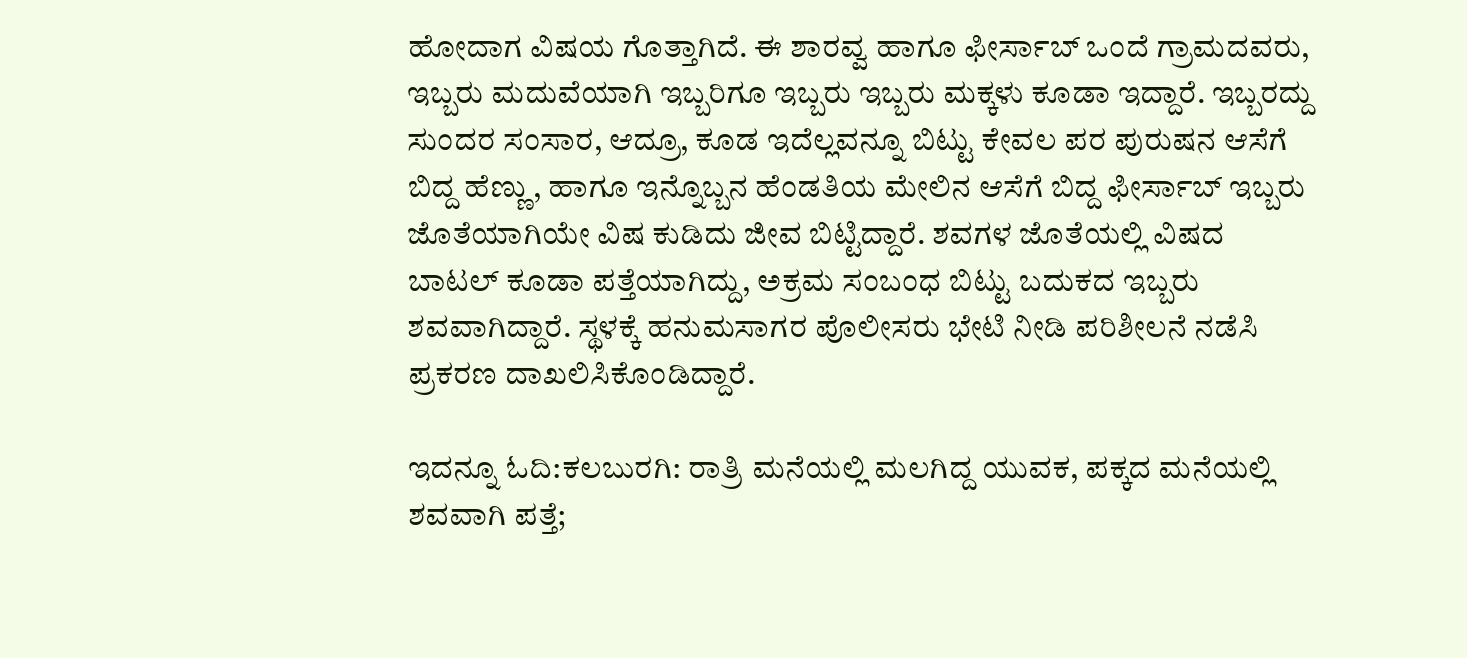ಹೋದಾಗ ವಿಷಯ ಗೊತ್ತಾಗಿದೆ. ಈ ಶಾರವ್ವ ಹಾಗೂ ಫೀರ್ಸಾಬ್ ಒಂದೆ ಗ್ರಾಮದವರು, ಇಬ್ಬರು ಮದುವೆಯಾಗಿ ಇಬ್ಬರಿಗೂ ಇಬ್ಬರು ಇಬ್ಬರು ಮಕ್ಕಳು ಕೂಡಾ ಇದ್ದಾರೆ. ಇಬ್ಬರದ್ದು ಸುಂದರ ಸಂಸಾರ, ಆದ್ರೂ, ಕೂಡ ಇದೆಲ್ಲವನ್ನೂ ಬಿಟ್ಟು ಕೇವಲ ಪರ ಪುರುಷನ ಆಸೆಗೆ ಬಿದ್ದ ಹೆಣ್ಣು, ಹಾಗೂ ಇನ್ನೊಬ್ಬನ ಹೆಂಡತಿಯ ಮೇಲಿನ ಆಸೆಗೆ ಬಿದ್ದ ಫೀರ್ಸಾಬ್ ಇಬ್ಬರು ಜೊತೆಯಾಗಿಯೇ ವಿಷ ಕುಡಿದು ಜೀವ ಬಿಟ್ಟಿದ್ದಾರೆ. ಶವಗಳ ಜೊತೆಯಲ್ಲಿ ವಿಷದ ಬಾಟಲ್ ಕೂಡಾ ಪತ್ತೆಯಾಗಿದ್ದು, ಅಕ್ರಮ ಸಂಬಂಧ ಬಿಟ್ಟು ಬದುಕದ ಇಬ್ಬರು ಶವವಾಗಿದ್ದಾರೆ‌. ಸ್ಥಳಕ್ಕೆ ಹನುಮಸಾಗರ ಪೊಲೀಸರು ಭೇಟಿ ನೀಡಿ ಪರಿಶೀಲನೆ ನಡೆಸಿ ಪ್ರಕರಣ ದಾಖಲಿಸಿಕೊಂಡಿದ್ದಾರೆ.

ಇದನ್ನೂ ಓದಿ:ಕಲಬುರಗಿ: ರಾತ್ರಿ ಮನೆಯಲ್ಲಿ ಮಲಗಿದ್ದ ಯುವಕ, ಪಕ್ಕದ ಮನೆಯಲ್ಲಿ ಶವವಾಗಿ ಪತ್ತೆ;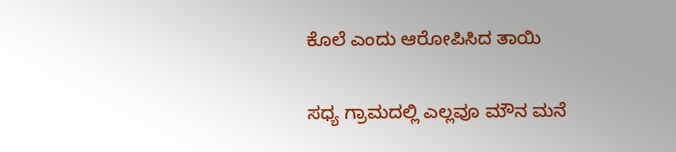ಕೊಲೆ ಎಂದು ಆರೋಪಿಸಿದ ತಾಯಿ

ಸಧ್ಯ ಗ್ರಾಮದಲ್ಲಿ ಎಲ್ಲವೂ ಮೌನ ಮನೆ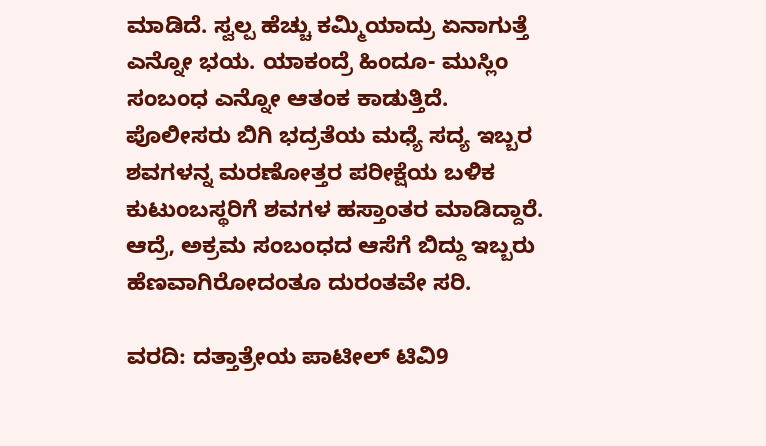ಮಾಡಿದೆ. ಸ್ವಲ್ಪ ಹೆಚ್ಚು ಕಮ್ಮಿಯಾದ್ರು ಏನಾಗುತ್ತೆ ಎನ್ನೋ ಭಯ. ಯಾಕಂದ್ರೆ ಹಿಂದೂ- ಮುಸ್ಲಿಂ ಸಂಬಂಧ ಎನ್ನೋ ಆತಂಕ ಕಾಡುತ್ತಿದೆ. ಪೊಲೀಸರು ಬಿಗಿ ಭದ್ರತೆಯ ಮಧ್ಯೆ‌ ಸದ್ಯ ಇಬ್ಬರ ಶವಗಳನ್ನ ಮರಣೋತ್ತರ ಪರೀಕ್ಷೆಯ ಬಳಿಕ ಕುಟುಂಬಸ್ಥರಿಗೆ ಶವಗಳ ಹಸ್ತಾಂತರ ಮಾಡಿದ್ದಾರೆ. ಆದ್ರೆ, ಅಕ್ರಮ ಸಂಬಂಧದ ಆಸೆಗೆ ಬಿದ್ದು ಇಬ್ಬರು ಹೆಣವಾಗಿರೋದಂತೂ ದುರಂತವೇ ಸರಿ.

ವರದಿ: ದತ್ತಾತ್ರೇಯ ಪಾಟೀಲ್ ಟಿವಿ9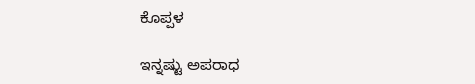ಕೊಪ್ಪಳ

ಇನ್ನಷ್ಟು ಅಪರಾಧ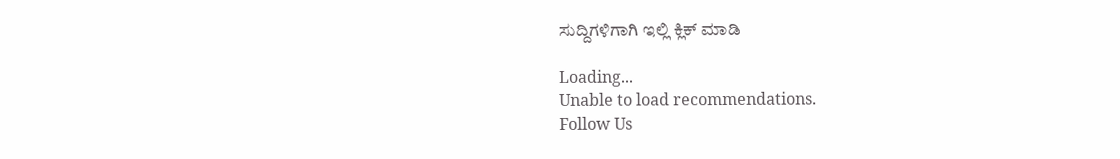ಸುದ್ದಿಗಳಿಗಾಗಿ ಇಲ್ಲಿ ಕ್ಲಿಕ್ ಮಾಡಿ

Loading...
Unable to load recommendations.
Follow Us